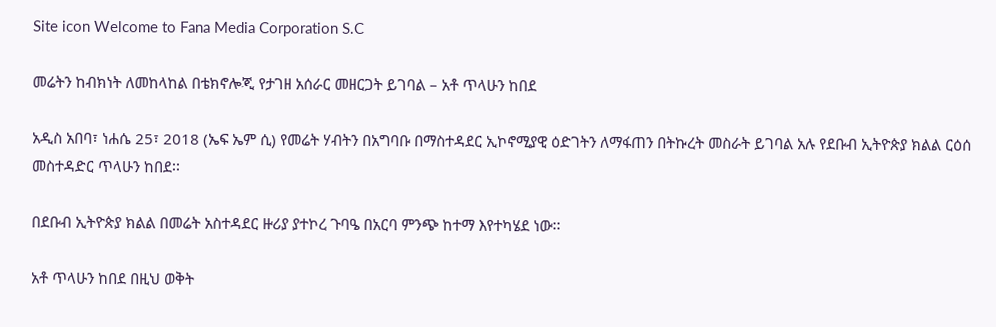Site icon Welcome to Fana Media Corporation S.C

መሬትን ከብክነት ለመከላከል በቴክኖሎጂ የታገዘ አሰራር መዘርጋት ይገባል – አቶ ጥላሁን ከበደ

አዲስ አበባ፣ ነሐሴ 25፣ 2018 (ኤፍ ኤም ሲ) የመሬት ሃብትን በአግባቡ በማስተዳደር ኢኮኖሚያዊ ዕድገትን ለማፋጠን በትኩረት መስራት ይገባል አሉ የደቡብ ኢትዮጵያ ክልል ርዕሰ መስተዳድር ጥላሁን ከበደ፡፡

በደቡብ ኢትዮጵያ ክልል በመሬት አስተዳደር ዙሪያ ያተኮረ ጉባዔ በአርባ ምንጭ ከተማ እየተካሄደ ነው፡፡

አቶ ጥላሁን ከበደ በዚህ ወቅት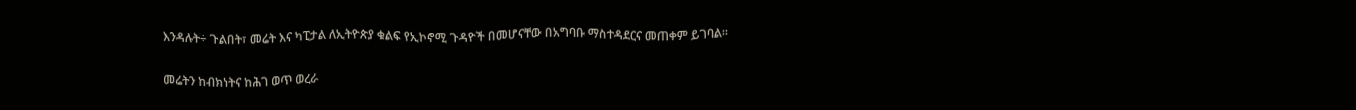እንዳሉት÷ ጉልበት፣ መሬት እና ካፒታል ለኢትዮጵያ ቁልፍ የኢኮኖሚ ጉዳዮች በመሆናቸው በአግባቡ ማስተዳደርና መጠቀም ይገባል፡፡

መሬትን ከብክነትና ከሕገ ወጥ ወረራ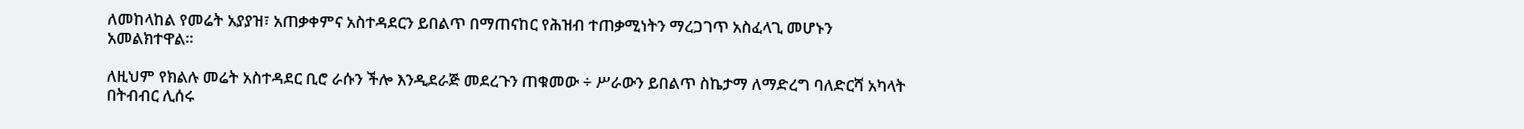ለመከላከል የመሬት አያያዝ፣ አጠቃቀምና አስተዳደርን ይበልጥ በማጠናከር የሕዝብ ተጠቃሚነትን ማረጋገጥ አስፈላጊ መሆኑን አመልክተዋል፡፡

ለዚህም የክልሉ መሬት አስተዳደር ቢሮ ራሱን ችሎ እንዲደራጅ መደረጉን ጠቁመው ÷ ሥራውን ይበልጥ ስኬታማ ለማድረግ ባለድርሻ አካላት በትብብር ሊሰሩ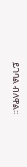ይገባል ብለዋል፡፡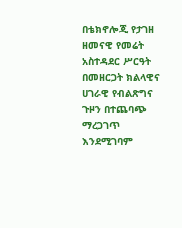በቴክኖሎጂ የታገዘ ዘመናዊ የመሬት አስተዳደር ሥርዓት በመዘርጋት ክልላዊና ሀገራዊ የብልጽግና ጉዞን በተጨባጭ ማረጋገጥ እንደሚገባም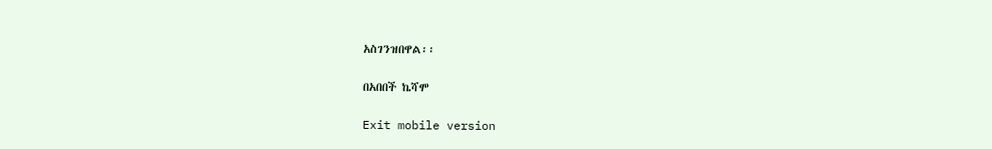አስገንዝበዋል፡፡

በአበበች ኬሻሞ

Exit mobile version